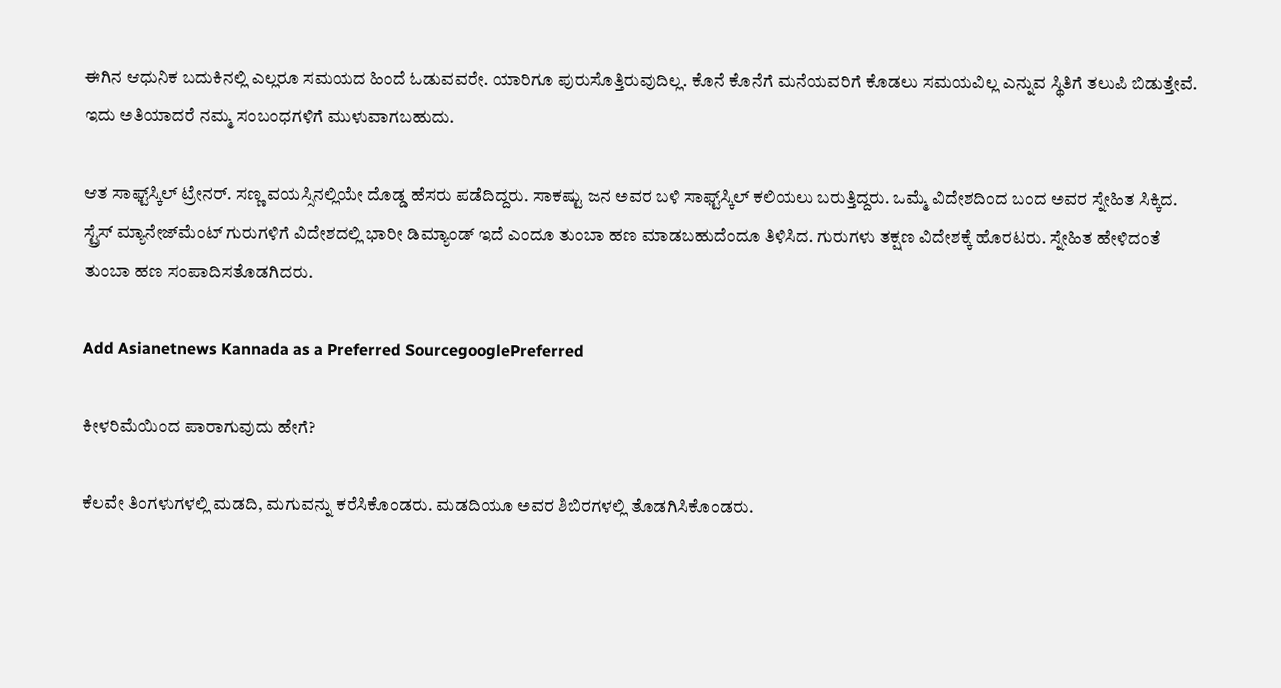ಈಗಿನ ಆಧುನಿಕ ಬದುಕಿನಲ್ಲಿ ಎಲ್ಲರೂ ಸಮಯದ ಹಿಂದೆ ಓಡುವವರೇ. ಯಾರಿಗೂ ಪುರುಸೊತ್ತಿರುವುದಿಲ್ಲ. ಕೊನೆ ಕೊನೆಗೆ ಮನೆಯವರಿಗೆ ಕೊಡಲು ಸಮಯವಿಲ್ಲ ಎನ್ನುವ ಸ್ಥಿತಿಗೆ ತಲುಪಿ ಬಿಡುತ್ತೇವೆ. ಇದು ಅತಿಯಾದರೆ ನಮ್ಮ ಸಂಬಂಧಗಳಿಗೆ ಮುಳುವಾಗಬಹುದು.

ಆತ ಸಾಫ್ಟ್‌ಸ್ಕಿಲ್ ಟ್ರೇನರ್. ಸಣ್ಣ ವಯಸ್ಸಿನಲ್ಲಿಯೇ ದೊಡ್ಡ ಹೆಸರು ಪಡೆದಿದ್ದರು. ಸಾಕಷ್ಟು ಜನ ಅವರ ಬಳಿ ಸಾಫ್ಟ್‌ಸ್ಕಿಲ್ ಕಲಿಯಲು ಬರುತ್ತಿದ್ದರು. ಒಮ್ಮೆ ವಿದೇಶದಿಂದ ಬಂದ ಅವರ ಸ್ನೇಹಿತ ಸಿಕ್ಕಿದ. ಸ್ಟ್ರೆಸ್ ಮ್ಯಾನೇಜ್‌ಮೆಂಟ್ ಗುರುಗಳಿಗೆ ವಿದೇಶದಲ್ಲಿ ಭಾರೀ ಡಿಮ್ಯಾಂಡ್ ಇದೆ ಎಂದೂ ತುಂಬಾ ಹಣ ಮಾಡಬಹುದೆಂದೂ ತಿಳಿಸಿದ. ಗುರುಗಳು ತಕ್ಷಣ ವಿದೇಶಕ್ಕೆ ಹೊರಟರು. ಸ್ನೇಹಿತ ಹೇಳಿದಂತೆ ತುಂಬಾ ಹಣ ಸಂಪಾದಿಸತೊಡಗಿದರು.

Add Asianetnews Kannada as a Preferred SourcegooglePreferred

ಕೀಳರಿಮೆಯಿಂದ ಪಾರಾಗುವುದು ಹೇಗೆ?

ಕೆಲವೇ ತಿಂಗಳುಗಳಲ್ಲಿ ಮಡದಿ, ಮಗುವನ್ನು ಕರೆಸಿಕೊಂಡರು. ಮಡದಿಯೂ ಅವರ ಶಿಬಿರಗಳಲ್ಲಿ ತೊಡಗಿಸಿಕೊಂಡರು.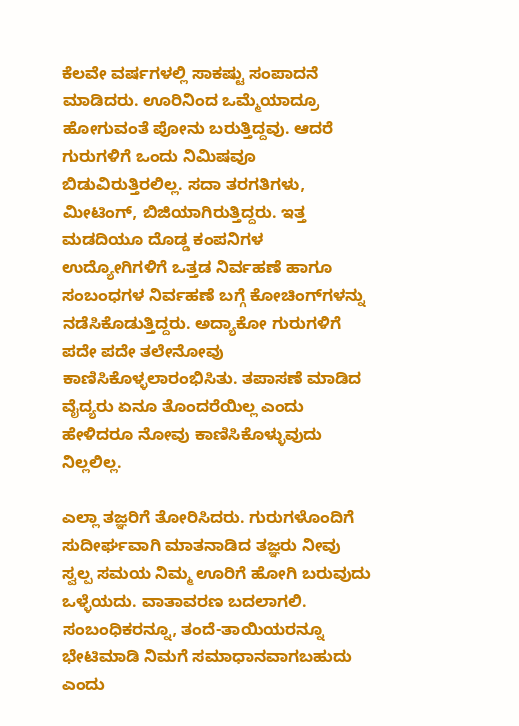ಕೆಲವೇ ವರ್ಷಗಳಲ್ಲಿ ಸಾಕಷ್ಟು ಸಂಪಾದನೆ ಮಾಡಿದರು. ಊರಿನಿಂದ ಒಮ್ಮೆಯಾದ್ರೂ ಹೋಗುವಂತೆ ಪೋನು ಬರುತ್ತಿದ್ದವು. ಆದರೆ ಗುರುಗಳಿಗೆ ಒಂದು ನಿಮಿಷವೂ ಬಿಡುವಿರುತ್ತಿರಲಿಲ್ಲ. ಸದಾ ತರಗತಿಗಳು, ಮೀಟಿಂಗ್, ಬಿಜಿಯಾಗಿರುತ್ತಿದ್ದರು. ಇತ್ತ ಮಡದಿಯೂ ದೊಡ್ಡ ಕಂಪನಿಗಳ ಉದ್ಯೋಗಿಗಳಿಗೆ ಒತ್ತಡ ನಿರ್ವಹಣೆ ಹಾಗೂ ಸಂಬಂಧಗಳ ನಿರ್ವಹಣೆ ಬಗ್ಗೆ ಕೋಚಿಂಗ್‌ಗಳನ್ನು ನಡೆಸಿಕೊಡುತ್ತಿದ್ದರು. ಅದ್ಯಾಕೋ ಗುರುಗಳಿಗೆ ಪದೇ ಪದೇ ತಲೇನೋವು ಕಾಣಿಸಿಕೊಳ್ಳಲಾರಂಭಿಸಿತು. ತಪಾಸಣೆ ಮಾಡಿದ ವೈದ್ಯರು ಏನೂ ತೊಂದರೆಯಿಲ್ಲ ಎಂದು ಹೇಳಿದರೂ ನೋವು ಕಾಣಿಸಿಕೊಳ್ಳುವುದು ನಿಲ್ಲಲಿಲ್ಲ.

ಎಲ್ಲಾ ತಜ್ಞರಿಗೆ ತೋರಿಸಿದರು. ಗುರುಗಳೊಂದಿಗೆ ಸುದೀರ್ಘವಾಗಿ ಮಾತನಾಡಿದ ತಜ್ಞರು ನೀವು ಸ್ವಲ್ಪ ಸಮಯ ನಿಮ್ಮ ಊರಿಗೆ ಹೋಗಿ ಬರುವುದು ಒಳ್ಳೆಯದು. ವಾತಾವರಣ ಬದಲಾಗಲಿ. ಸಂಬಂಧಿಕರನ್ನೂ, ತಂದೆ-ತಾಯಿಯರನ್ನೂ ಭೇಟಿಮಾಡಿ ನಿಮಗೆ ಸಮಾಧಾನವಾಗಬಹುದು ಎಂದು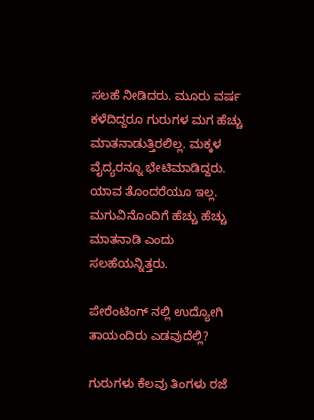ಸಲಹೆ ನೀಡಿದರು. ಮೂರು ವರ್ಷ ಕಳೆದಿದ್ದರೂ ಗುರುಗಳ ಮಗ ಹೆಚ್ಚು ಮಾತನಾಡುತ್ತಿರಲಿಲ್ಲ. ಮಕ್ಕಳ ವೈದ್ಯರನ್ನೂ ಭೇಟಿಮಾಡಿದ್ದರು. ಯಾವ ತೊಂದರೆಯೂ ಇಲ್ಲ. ಮಗುವಿನೊಂದಿಗೆ ಹೆಚ್ಚು ಹೆಚ್ಚು ಮಾತನಾಡಿ ಎಂದು ಸಲಹೆಯನ್ನಿತ್ತರು.

ಪೇರೆಂಟಿಂಗ್ ನಲ್ಲಿ ಉದ್ಯೋಗಿ ತಾಯಂದಿರು ಎಡವುದೆಲ್ಲಿ?

ಗುರುಗಳು ಕೆಲವು ತಿಂಗಳು ರಜೆ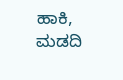ಹಾಕಿ, ಮಡದಿ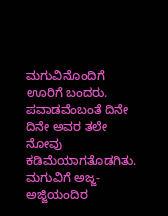ಮಗುವಿನೊಂದಿಗೆ ಊರಿಗೆ ಬಂದರು. ಪವಾಡವೆಂಬಂತೆ ದಿನೇ ದಿನೇ ಅವರ ತಲೇ ನೋವು ಕಡಿಮೆಯಾಗತೊಡಗಿತು. ಮಗುವಿಗೆ ಅಜ್ಜ-ಅಜ್ಜಿಯಂದಿರ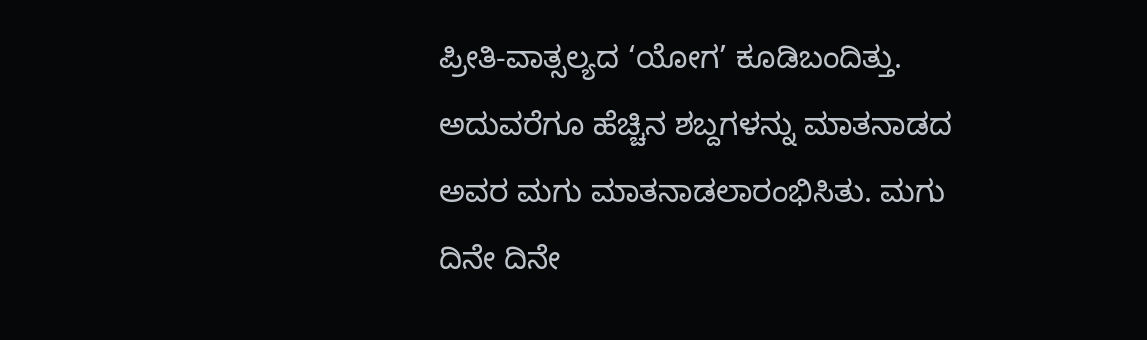ಪ್ರೀತಿ-ವಾತ್ಸಲ್ಯದ ‘ಯೋಗ’ ಕೂಡಿಬಂದಿತ್ತು. ಅದುವರೆಗೂ ಹೆಚ್ಚಿನ ಶಬ್ದಗಳನ್ನು ಮಾತನಾಡದ ಅವರ ಮಗು ಮಾತನಾಡಲಾರಂಭಿಸಿತು. ಮಗು ದಿನೇ ದಿನೇ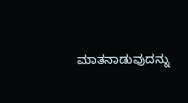ಮಾತನಾಡುವುದನ್ನು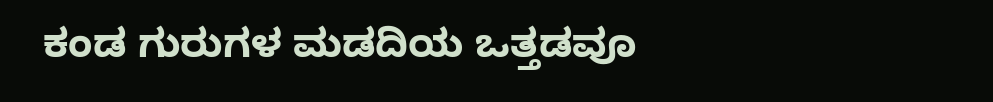ಕಂಡ ಗುರುಗಳ ಮಡದಿಯ ಒತ್ತಡವೂ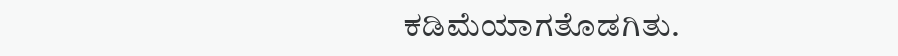ಕಡಿಮೆಯಾಗತೊಡಗಿತು.